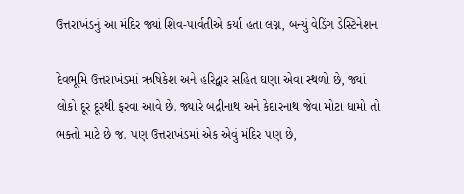ઉત્તરાખંડનું આ મંદિર જ્યાં શિવ-પાર્વતીએ કર્યા હતા લગ્ન, બન્યું વેડિંગ ડેસ્ટિનેશન

દેવભૂમિ ઉત્તરાખંડમાં ઋષિકેશ અને હરિદ્વાર સહિત ઘણા એવા સ્થળો છે, જ્યાં લોકો દૂર દૂરથી ફરવા આવે છે. જ્યારે બદ્રીનાથ અને કેદારનાથ જેવા મોટા ધામો તો ભક્તો માટે છે જ. પણ ઉત્તરાખંડમાં એક એવું મંદિર પણ છે,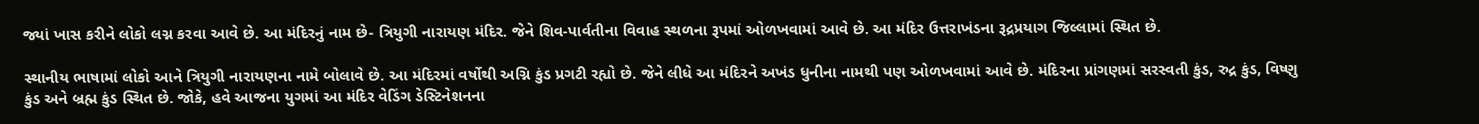જ્યાં ખાસ કરીને લોકો લગ્ન કરવા આવે છે. આ મંદિરનું નામ છે- ત્રિયુગી નારાયણ મંદિર. જેને શિવ-પાર્વતીના વિવાહ સ્થળના રૂપમાં ઓળખવામાં આવે છે. આ મંદિર ઉત્તરાખંડના રૂદ્રપ્રયાગ જિલ્લામાં સ્થિત છે.

સ્થાનીય ભાષામાં લોકો આને ત્રિયુગી નારાયણના નામે બોલાવે છે. આ મંદિરમાં વર્ષોથી અગ્નિ કુંડ પ્રગટી રહ્યો છે. જેને લીધે આ મંદિરને અખંડ ધુનીના નામથી પણ ઓળખવામાં આવે છે. મંદિરના પ્રાંગણમાં સરસ્વતી કુંડ, રુદ્ર કુંડ, વિષ્ણુ કુંડ અને બ્રહ્મ કુંડ સ્થિત છે. જોકે, હવે આજના યુગમાં આ મંદિર વેડિંગ ડેસ્ટિનેશનના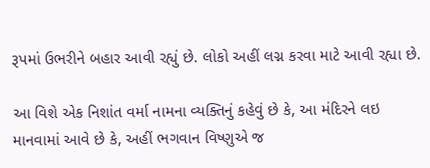રૂપમાં ઉભરીને બહાર આવી રહ્યું છે. લોકો અહીં લગ્ન કરવા માટે આવી રહ્યા છે.

આ વિશે એક નિશાંત વર્મા નામના વ્યક્તિનું કહેવું છે કે, આ મંદિરને લઇ માનવામાં આવે છે કે, અહીં ભગવાન વિષ્ણુએ જ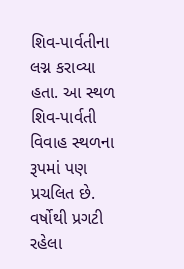શિવ-પાર્વતીના લગ્ન કરાવ્યા હતા. આ સ્થળ શિવ-પાર્વતી વિવાહ સ્થળના રૂપમાં પણ પ્રચલિત છે. વર્ષોથી પ્રગટી રહેલા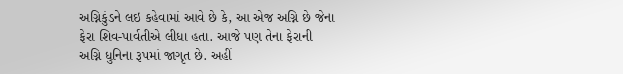અગ્નિકુંડને લઇ કહેવામાં આવે છે કે, આ એજ અગ્નિ છે જેના ફેરા શિવ-પાર્વતીએ લીધા હતા. આજે પણ તેના ફેરાની અગ્નિ ધુનિના રૂપમાં જાગૃત છે. અહીં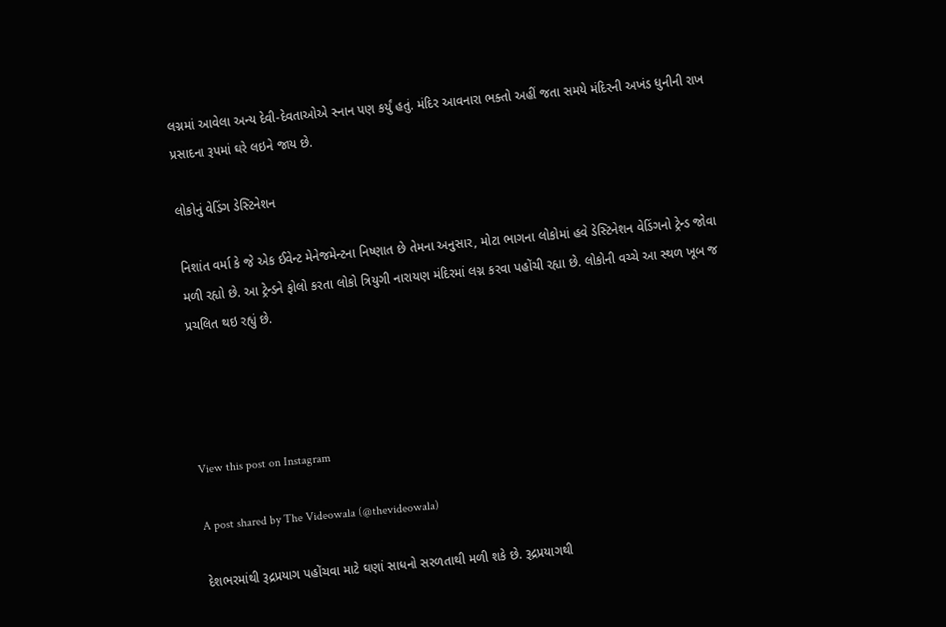લગ્નમાં આવેલા અન્ય દેવી-દેવતાઓએ સ્નાન પણ કર્યું હતું. મંદિર આવનારા ભક્તો અહીં જતા સમયે મંદિરની અખંડ ધુનીની રાખ પ્રસાદના રૂપમાં ઘરે લઇને જાય છે.

લોકોનું વેડિંગ ડેસ્ટિનેશન

નિશાંત વર્મા કે જે એક ઈવેન્ટ મેનેજમેન્ટના નિષ્ણાત છે તેમના અનુસાર, મોટા ભાગના લોકોમાં હવે ડેસ્ટિનેશન વેડિંગનો ટ્રેન્ડ જોવા મળી રહ્યો છે. આ ટ્રેન્ડને ફોલો કરતા લોકો ત્રિયુગી નારાયણ મંદિરમાં લગ્ન કરવા પહોંચી રહ્યા છે. લોકોની વચ્ચે આ સ્થળ ખૂબ જ પ્રચલિત થઇ રહ્યું છે.




View this post on Instagram

A post shared by The Videowala (@thevideowala)

દેશભરમાંથી રૂદ્રપ્રયાગ પહોંચવા માટે ઘણાં સાધનો સરળતાથી મળી શકે છે. રૂદ્રપ્રયાગથી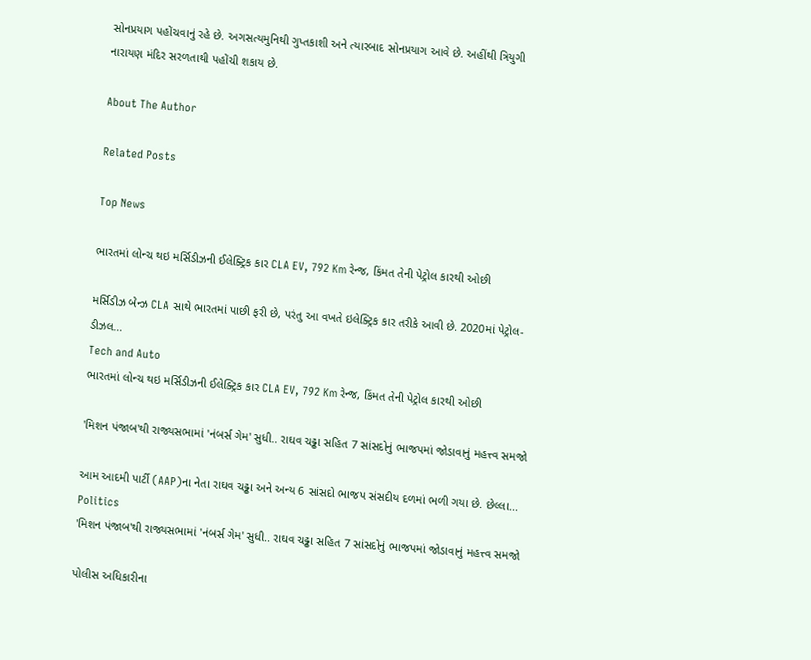સોનપ્રયાગ પહોંચવાનું રહે છે. અગસત્યમુનિથી ગુપ્તકાશી અને ત્યારબાદ સોનપ્રયાગ આવે છે. અહીંથી ત્રિયુગી નારાયણ મંદિર સરળતાથી પહોંચી શકાય છે.

About The Author

Related Posts

Top News

ભારતમાં લોન્ચ થઇ મર્સિડીઝની ઈલેક્ટ્રિક કાર CLA EV, 792 Km રેન્જ, કિંમત તેની પેટ્રોલ કારથી ઓછી

મર્સિડીઝ બેન્ઝ CLA સાથે ભારતમાં પાછી ફરી છે, પરંતુ આ વખતે ઇલેક્ટ્રિક કાર તરીકે આવી છે. 2020માં પેટ્રોલ-ડીઝલ...
Tech and Auto
ભારતમાં લોન્ચ થઇ મર્સિડીઝની ઈલેક્ટ્રિક કાર CLA EV, 792 Km રેન્જ, કિંમત તેની પેટ્રોલ કારથી ઓછી

'મિશન પંજાબ'થી રાજ્યસભામાં 'નંબર્સ ગેમ' સુધી.. રાઘવ ચઢ્ઢા સહિત 7 સાંસદોનું ભાજપમાં જોડાવાનું મહત્ત્વ સમજો

આમ આદમી પાર્ટી (AAP)ના નેતા રાઘવ ચઢ્ઢા અને અન્ય 6 સાંસદો ભાજપ સંસદીય દળમાં ભળી ગયા છે. છેલ્લા...
Politics
'મિશન પંજાબ'થી રાજ્યસભામાં 'નંબર્સ ગેમ' સુધી.. રાઘવ ચઢ્ઢા સહિત 7 સાંસદોનું ભાજપમાં જોડાવાનું મહત્ત્વ સમજો

પોલીસ અધિકારીના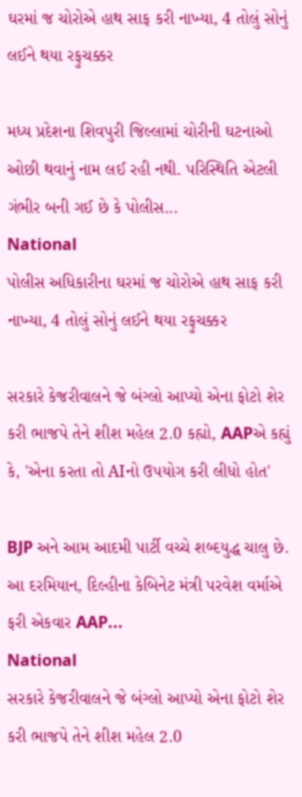ઘરમાં જ ચોરોએ હાથ સાફ કરી નાખ્યા, 4 તોલું સોનું લઈને થયા રફુચક્કર

મધ્ય પ્રદેશના શિવપુરી જિલ્લામાં ચોરીની ઘટનાઓ ઓછી થવાનું નામ લઈ રહી નથી. પરિસ્થિતિ એટલી ગંભીર બની ગઈ છે કે પોલીસ...
National
પોલીસ અધિકારીના ઘરમાં જ ચોરોએ હાથ સાફ કરી નાખ્યા, 4 તોલું સોનું લઈને થયા રફુચક્કર

સરકારે કેજરીવાલને જે બંગ્લો આપ્યો એના ફોટો શેર કરી ભાજપે તેને શીશ મહેલ 2.0 કહ્યો, AAPએ કહ્યું કે, 'એના કરતા તો AIનો ઉપયોગ કરી લીધો હોત'

BJP અને આમ આદમી પાર્ટી વચ્ચે શબ્દયુદ્ધ ચાલુ છે. આ દરમિયાન, દિલ્હીના કેબિનેટ મંત્રી પરવેશ વર્માએ ફરી એકવાર AAP...
National
સરકારે કેજરીવાલને જે બંગ્લો આપ્યો એના ફોટો શેર કરી ભાજપે તેને શીશ મહેલ 2.0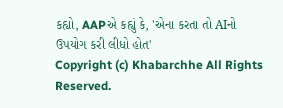કહ્યો, AAPએ કહ્યું કે, 'એના કરતા તો AIનો ઉપયોગ કરી લીધો હોત'
Copyright (c) Khabarchhe All Rights Reserved.